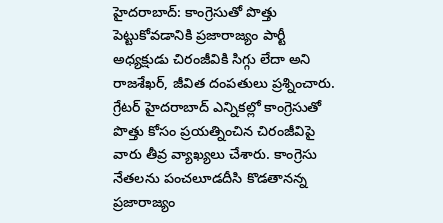హైదరాబాద్: కాంగ్రెసుతో పొత్తు పెట్టుకోవడానికి ప్రజారాజ్యం పార్టీ అధ్యక్షుడు చిరంజీవికి సిగ్గు లేదా అని రాజశేఖర్, జీవిత దంపతులు ప్రశ్నించారు. గ్రేటర్ హైదరాబాద్ ఎన్నికల్లో కాంగ్రెసుతో పొత్తు కోసం ప్రయత్నించిన చిరంజీవిపై వారు తీవ్ర వ్యాఖ్యలు చేశారు. కాంగ్రెసు నేతలను పంచలూడదీసి కొడతానన్న ప్రజారాజ్యం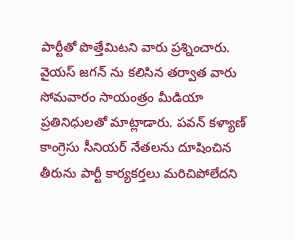పార్టీతో పొత్తేమిటని వారు ప్రశ్నించారు. వైయస్ జగన్ ను కలిసిన తర్వాత వారు సోమవారం సాయంత్రం మీడియా ప్రతినిధులతో మాట్లాడారు. పవన్ కళ్యాణ్ కాంగ్రెసు సీనియర్ నేతలను దూషించిన తీరును పార్టీ కార్యకర్తలు మరిచిపోలేదని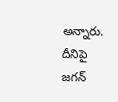అన్నారు. దీనిపై జగన్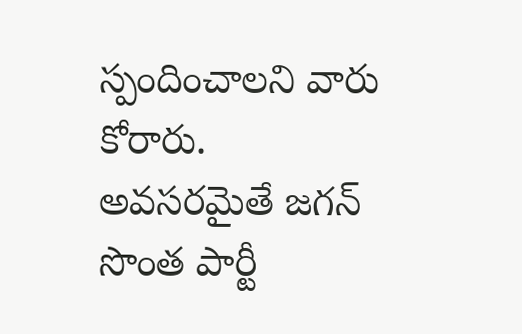స్పందించాలని వారు కోరారు. అవసరమైతే జగన్ సొంత పార్టీ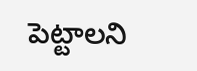పెట్టాలని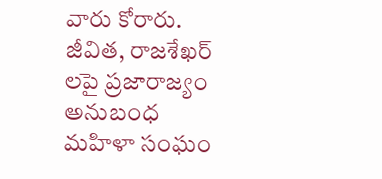వారు కోరారు.
జీవిత, రాజశేఖర్ లపై ప్రజారాజ్యం అనుబంధ మహిళా సంఘం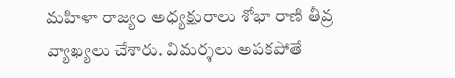మహిళా రాజ్యం అధ్యక్షురాలు శోభా రాణి తీవ్ర వ్యాఖ్యలు చేశారు. విమర్శలు అపకపోతే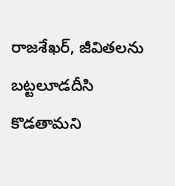రాజశేఖర్, జీవితలను బట్టలూడదీసి కొడతామని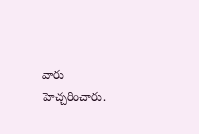వారు హెచ్చరించారు.